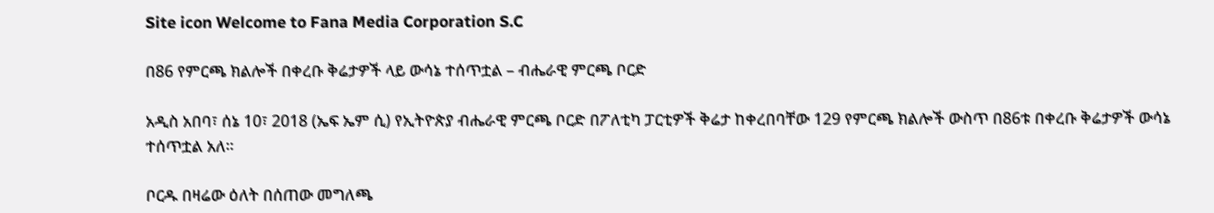Site icon Welcome to Fana Media Corporation S.C

በ86 የምርጫ ክልሎች በቀረቡ ቅሬታዎች ላይ ውሳኔ ተሰጥቷል – ብሔራዊ ምርጫ ቦርድ

አዲስ አበባ፣ ሰኔ 10፣ 2018 (ኤፍ ኤም ሲ) የኢትዮጵያ ብሔራዊ ምርጫ ቦርድ በፖለቲካ ፓርቲዎች ቅሬታ ከቀረበባቸው 129 የምርጫ ክልሎች ውስጥ በ86ቱ በቀረቡ ቅሬታዎች ውሳኔ ተሰጥቷል አለ፡፡

ቦርዱ በዛሬው ዕለት በሰጠው መግለጫ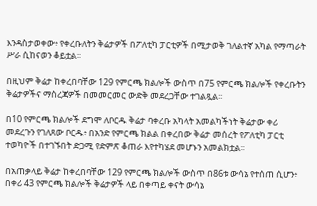እንዳስታወቀው፥ የቀረቡለትን ቅሬታዎች በፖለቲካ ፓርቲዎች በሚታወቅ ገለልተኛ አካል የማጣራት ሥራ ሲከናወን ቆይቷል፡፡

በዚህም ቅሬታ ከቀረበባቸው 129 የምርጫ ክልሎች ውስጥ በ75 የምርጫ ክልሎች የቀረቡትን ቅሬታዎችና ማስረጃዎች በመመርመር ውድቅ መደረጋቸው ተገልጿል፡፡

በ10 የምርጫ ክልሎች ደግሞ ለቦርዱ ቅሬታ ባቀረቡ አካላት አመልካችነት ቅሬታው ቀሪ መደረጉን የገለጸው ቦርዱ፥ በአንድ የምርጫ ክልል በቀረበው ቅሬታ መሰረት የፖለቲካ ፓርቲ ተወካዮች በተገኙበት ድጋሚ የድምጽ ቆጠራ እየተካሄደ መሆኑን አመልክቷል፡፡

በአጠቃላይ ቅሬታ ከቀረበባቸው 129 የምርጫ ክልሎች ውስጥ በ86ቱ ውሳኔ የተሰጠ ሲሆን፥ በቀሪ 43 የምርጫ ክልሎች ቅሬታዎች ላይ በቀጣይ ቀናት ውሳኔ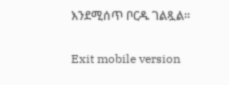እንደሚሰጥ ቦርዱ ገልጿል፡፡

Exit mobile version